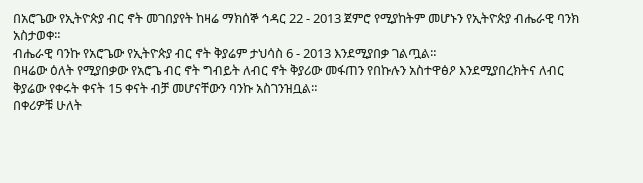በአሮጌው የኢትዮጵያ ብር ኖት መገበያየት ከዛሬ ማክሰኞ ኅዳር 22 - 2013 ጀምሮ የሚያከትም መሆኑን የኢትዮጵያ ብሔራዊ ባንክ አስታወቀ።
ብሔራዊ ባንኩ የአሮጌው የኢትዮጵያ ብር ኖት ቅያሬም ታህሳስ 6 - 2013 እንደሚያበቃ ገልጧል።
በዛሬው ዕለት የሚያበቃው የአሮጌ ብር ኖት ግብይት ለብር ኖት ቅያሪው መፋጠን የበኩሉን አስተዋፅዖ እንደሚያበረክትና ለብር ቅያሬው የቀሩት ቀናት 15 ቀናት ብቻ መሆናቸውን ባንኩ አስገንዝቧል።
በቀሪዎቹ ሁለት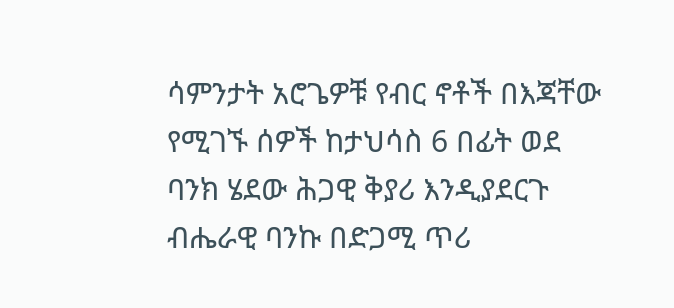ሳምንታት አሮጌዎቹ የብር ኖቶች በእጃቸው የሚገኙ ሰዎች ከታህሳስ 6 በፊት ወደ ባንክ ሄደው ሕጋዊ ቅያሪ እንዲያደርጉ ብሔራዊ ባንኩ በድጋሚ ጥሪ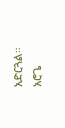አድርጓል።
አሮጌ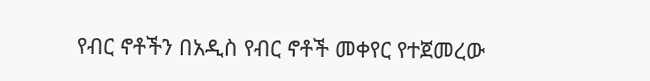የብር ኖቶችን በአዲስ የብር ኖቶች መቀየር የተጀመረው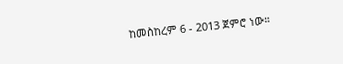ከመስከረም 6 - 2013 ጀምሮ ነው።